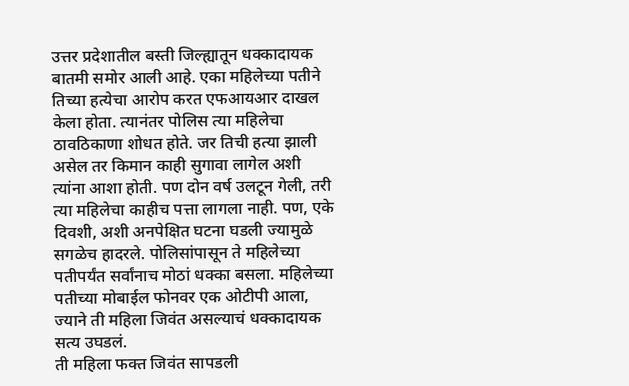उत्तर प्रदेशातील बस्ती जिल्ह्यातून धक्कादायक बातमी समोर आली आहे. एका महिलेच्या पतीने तिच्या हत्येचा आरोप करत एफआयआर दाखल केला होता. त्यानंतर पोलिस त्या महिलेचा ठावठिकाणा शोधत होते. जर तिची हत्या झाली असेल तर किमान काही सुगावा लागेल अशी त्यांना आशा होती. पण दोन वर्ष उलटून गेली, तरी त्या महिलेचा काहीच पत्ता लागला नाही. पण, एके दिवशी, अशी अनपेक्षित घटना घडली ज्यामुळे सगळेच हादरले. पोलिसांपासून ते महिलेच्या पतीपर्यंत सर्वांनाच मोठां धक्का बसला. महिलेच्या पतीच्या मोबाईल फोनवर एक ओटीपी आला, ज्याने ती महिला जिवंत असल्याचं धक्कादायक सत्य उघडलं.
ती महिला फक्त जिवंत सापडली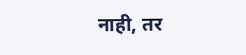नाही, तर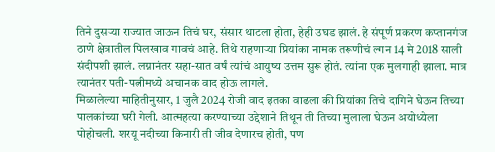तिने दुसऱ्या राज्यात जाऊन तिचं घर, संसार थाटला होता, हेही उघड झालं. हे संपूर्ण प्रकरण कप्तानगंज ठाणे क्षेत्रातील पिलखाव गावचं आहे. तिथे राहणाऱ्या प्रियांका नामक तरूणीचं ल्गन 14 मे 2018 साली संदीपशी झालं. लग्नानंतर सहा-सात वर्षं त्यांचं आयुष्य उत्तम सुरू होतं. त्यांना एक मुलगाही झाला. मात्र त्यानंतर पती-पत्नीमध्ये अचानक वाद होऊ लागले.
मिळालेल्या माहितीनुसार, 1 जुलै 2024 रोजी वाद इतका वाढला की प्रियांका तिचे दागिने घेऊन तिच्या पालकांच्या घरी गेली. आत्महत्या करण्याच्या उद्देशाने तिथून ती तिच्या मुलाला घेऊन अयोध्येला पोहोचली. शरयू नदीच्या किनारी ती जीव देणारच होती, पण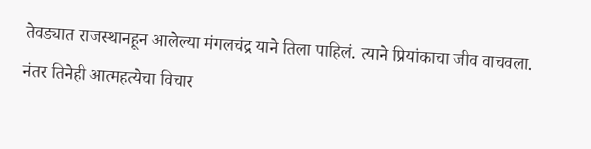तेवड्यात राजस्थानहून आलेल्या मंगलचंद्र याने तिला पाहिलं. त्याने प्रियांकाचा जीव वाचवला. नंतर तिनेही आत्महत्येचा विचार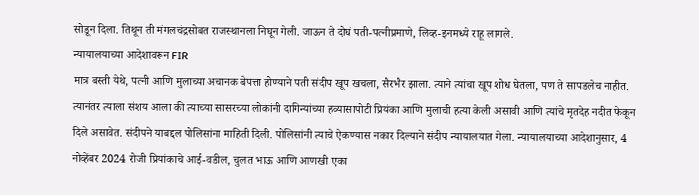सोडून दिला. तिथून ती मंगलचंद्रसोबत राजस्थानला निघून गेली. जाऊन ते दोघं पती-पत्नीप्रमाणे, लिव्ह-इनमध्ये राहू लागले.
न्यायालयाच्या आदेशावरून FIR
मात्र बस्ती येथे, पत्नी आणि मुलाच्या अचानक बेपत्ता होण्याने पती संदीप खूप खचला, सैरभैर झाला. त्याने त्यांचा खूप शोध घेतला, पण ते सापडलेच नाहीत. त्यानंतर त्याला संशय आला की त्याच्या सासरच्या लोकांनी दागिन्यांच्या हव्यासापोटी प्रियंका आणि मुलाची हत्या केली असावी आणि त्यांचे मृतदेह नदीत फेकून दिले असावेत. संदीपने याबद्दल पोलिसांना माहिती दिली. पोलिसांनी त्याचे ऐकण्यास नकार दिल्याने संदीप न्यायालयात गेला. न्यायालयाच्या आदेशानुसार, 4 नोव्हेंबर 2024 रोजी प्रियांकाचे आई-वडील, चुलत भाऊ आणि आणखी एका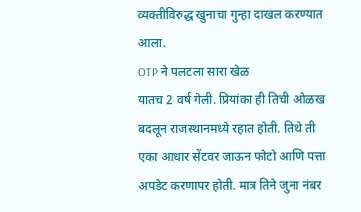व्यक्तीविरुद्ध खुनाचा गुन्हा दाखल करण्यात आला.
OTP ने पलटला सारा खेळ
यातच 2 वर्ष गेली. प्रियांका ही तिची ओळख बदलून राजस्थानमध्ये रहात होती. तिथे ती एका आधार सेंटवर जाऊन फोटो आणि पत्ता अपडेट करणापर होती. मात्र तिने जुना नंबर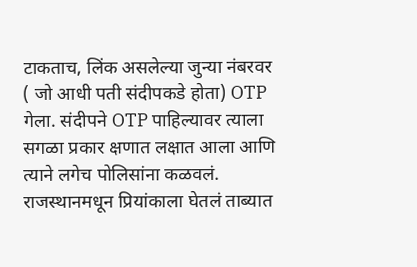टाकताच, लिंक असलेल्या जुन्या नंबरवर ( जो आधी पती संदीपकडे होता) OTP गेला. संदीपने OTP पाहिल्यावर त्याला सगळा प्रकार क्षणात लक्षात आला आणि त्याने लगेच पोलिसांना कळवलं.
राजस्थानमधून प्रियांकाला घेतलं ताब्यात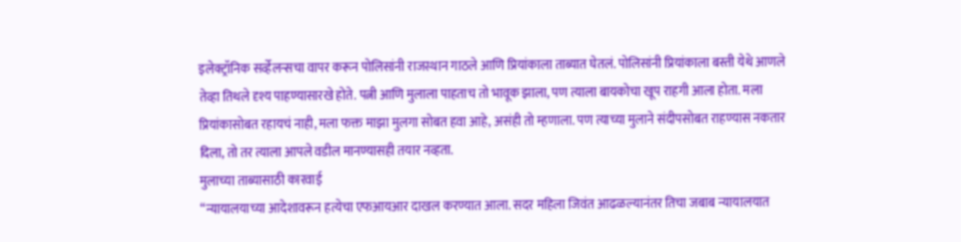इलेक्ट्रॉनिक सर्व्हेलन्सचा वापर करून पोलिसांनी राजस्थान गाठले आणि प्रियांकाला ताब्यात घेतलं. पोलिसांनी प्रियांकाला बस्ती येथे आणले तेव्हा तिथले दृश्य पाहण्यासारखे होते. पत्नी आणि मुलाला पाहताच तो भावूक झाला, पण त्याला बायकोचा खूप राहगी आला होता. मला प्रियांकासोबत रहायचं नाही, मला फक्त माझा मुलगा सोबत हवा आहे, असंही तो म्हणाला. पण त्याच्या मुलाने संदीपसोबत राहण्यास नकतार दिला, तो तर त्याला आपले वडील मानण्यासही तयार नव्हता.
मुलाच्या ताब्यासाठी कारवाई
“न्यायालयाच्या आदेशावरून हत्येचा एफआयआर दाखल करण्यात आला. सदर महिला जिवंत आढळल्यानंतर तिचा जबाब न्यायालयात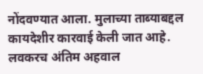नोंदवण्यात आला. मुलाच्या ताब्याबद्दल कायदेशीर कारवाई केली जात आहे. लवकरच अंतिम अहवाल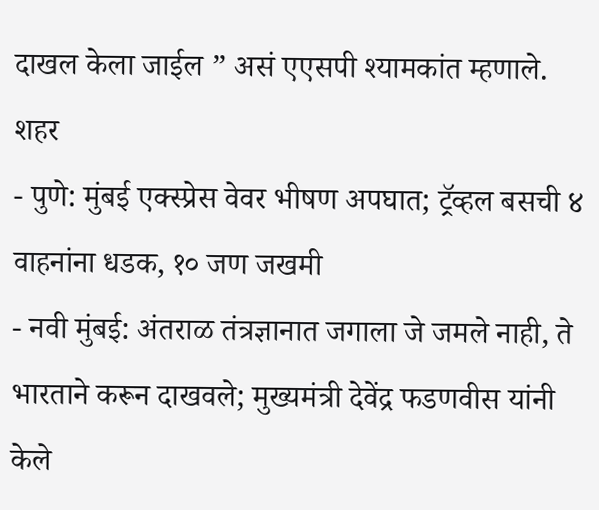दाखल केला जाईल ” असं एएसपी श्यामकांत म्हणाले.
शहर
- पुणे: मुंबई एक्स्प्रेस वेवर भीषण अपघात; ट्रॅव्हल बसची ४ वाहनांना धडक, १० जण जखमी
- नवी मुंबई: अंतराळ तंत्रज्ञानात जगाला जे जमले नाही, ते भारताने करून दाखवले; मुख्यमंत्री देवेंद्र फडणवीस यांनी केले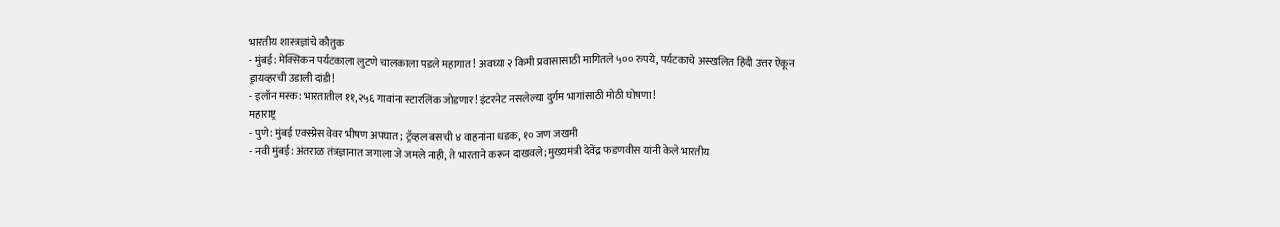भारतीय शास्त्रज्ञांचे कौतुक
- मुंबई: मेक्सिकन पर्यटकाला लुटणे चालकाला पडले महागात! अवघ्या २ किमी प्रवासासाठी मागितले ५०० रुपये, पर्यटकाचे अस्खलित हिंदी उत्तर ऐकून ड्रायव्हरची उडाली दांडी!
- इलॉन मस्क: भारतातील ११,२५६ गावांना स्टारलिंक जोडणार! इंटरनेट नसलेल्या दुर्गम भागांसाठी मोठी घोषणा!
महाराष्ट्र
- पुणे: मुंबई एक्स्प्रेस वेवर भीषण अपघात; ट्रॅव्हल बसची ४ वाहनांना धडक, १० जण जखमी
- नवी मुंबई: अंतराळ तंत्रज्ञानात जगाला जे जमले नाही, ते भारताने करून दाखवले; मुख्यमंत्री देवेंद्र फडणवीस यांनी केले भारतीय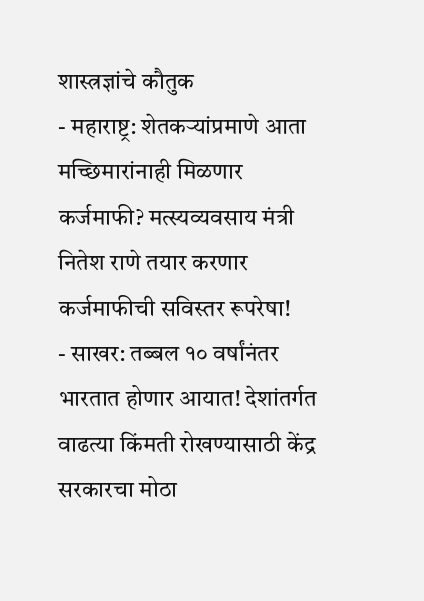शास्त्रज्ञांचे कौतुक
- महाराष्ट्र: शेतकऱ्यांप्रमाणे आता मच्छिमारांनाही मिळणार कर्जमाफी? मत्स्यव्यवसाय मंत्री नितेश राणे तयार करणार कर्जमाफीची सविस्तर रूपरेषा!
- साखर: तब्बल १० वर्षांनंतर भारतात होणार आयात! देशांतर्गत वाढत्या किंमती रोखण्यासाठी केंद्र सरकारचा मोठा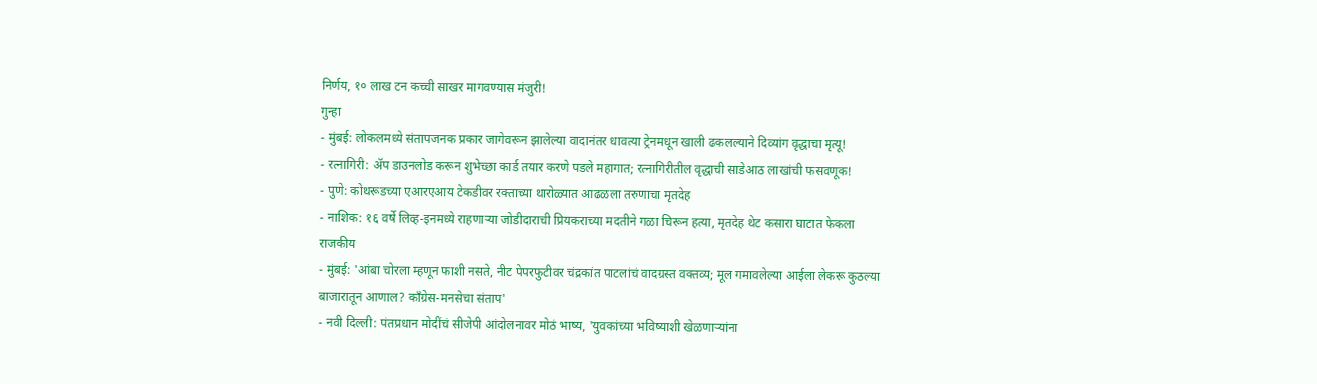निर्णय, १० लाख टन कच्ची साखर मागवण्यास मंजुरी!
गुन्हा
- मुंबई: लोकलमध्ये संतापजनक प्रकार जागेवरून झालेल्या वादानंतर धावत्या ट्रेनमधून खाली ढकलल्याने दिव्यांग वृद्धाचा मृत्यू!
- रत्नागिरी: ॲप डाउनलोड करून शुभेच्छा कार्ड तयार करणे पडले महागात; रत्नागिरीतील वृद्धाची साडेआठ लाखांची फसवणूक!
- पुणे: कोथरूडच्या एआरएआय टेकडीवर रक्ताच्या थारोळ्यात आढळला तरुणाचा मृतदेह
- नाशिक: १६ वर्षे लिव्ह-इनमध्ये राहणाऱ्या जोडीदाराची प्रियकराच्या मदतीने गळा चिरून हत्या, मृतदेह थेट कसारा घाटात फेकला
राजकीय
- मुंबई: 'आंबा चोरला म्हणून फाशी नसते, नीट पेपरफुटीवर चंद्रकांत पाटलांचं वादग्रस्त वक्तव्य; मूल गमावलेल्या आईला लेकरू कुठल्या बाजारातून आणाल? काँग्रेस-मनसेचा संताप'
- नवी दिल्ली: पंतप्रधान मोदींचं सीजेपी आंदोलनावर मोठं भाष्य, 'युवकांच्या भविष्याशी खेळणाऱ्यांना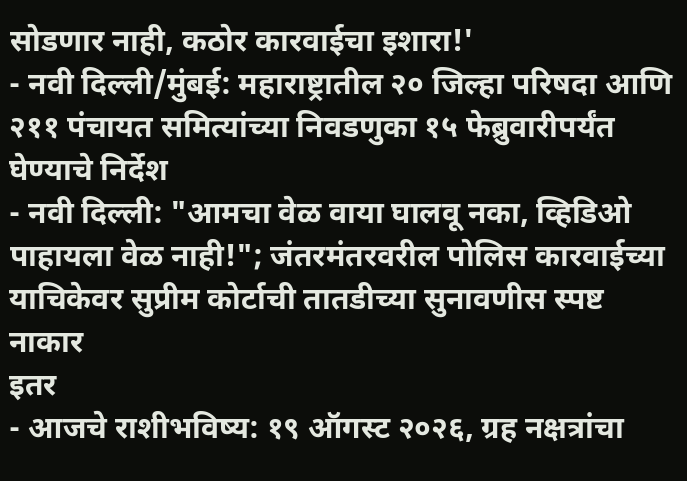सोडणार नाही, कठोर कारवाईचा इशारा!'
- नवी दिल्ली/मुंबई: महाराष्ट्रातील २० जिल्हा परिषदा आणि २११ पंचायत समित्यांच्या निवडणुका १५ फेब्रुवारीपर्यंत घेण्याचे निर्देश
- नवी दिल्ली: "आमचा वेळ वाया घालवू नका, व्हिडिओ पाहायला वेळ नाही!"; जंतरमंतरवरील पोलिस कारवाईच्या याचिकेवर सुप्रीम कोर्टाची तातडीच्या सुनावणीस स्पष्ट नाकार
इतर
- आजचे राशीभविष्य: १९ ऑगस्ट २०२६, ग्रह नक्षत्रांचा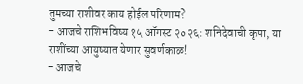तुमच्या राशीवर काय होईल परिणाम?
- आजचे राशिभविष्य १५ ऑगस्ट २०२६: शनिदेवाची कृपा, या राशींच्या आयुष्यात येणार सुवर्णकाळ!
- आजचे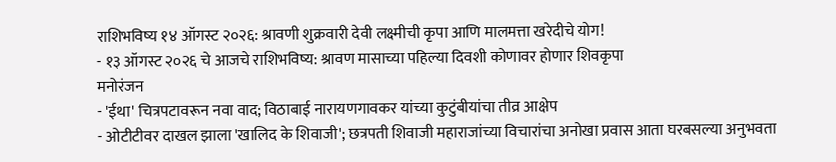राशिभविष्य १४ ऑगस्ट २०२६: श्रावणी शुक्रवारी देवी लक्ष्मीची कृपा आणि मालमत्ता खरेदीचे योग!
- १३ ऑगस्ट २०२६ चे आजचे राशिभविष्य: श्रावण मासाच्या पहिल्या दिवशी कोणावर होणार शिवकृपा
मनोरंजन
- 'ईथा' चित्रपटावरून नवा वाद; विठाबाई नारायणगावकर यांच्या कुटुंबीयांचा तीव्र आक्षेप
- ओटीटीवर दाखल झाला 'खालिद के शिवाजी'; छत्रपती शिवाजी महाराजांच्या विचारांचा अनोखा प्रवास आता घरबसल्या अनुभवता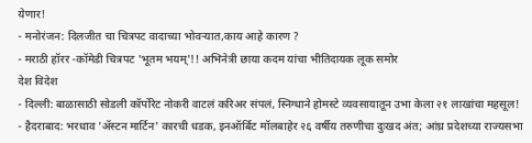येणार!
- मनोरंजन: दिलजीत चा चित्रपट वादाच्या भोवऱ्यात,काय आहे कारण ?
- मराठी हॉरर -कॉमेडी चित्रपट 'भूतम भयम्'!! अभिनेत्री छाया कदम यांचा भीतिदायक लूक समोर
देश विदेश
- दिल्ली: बाळासाठी सोडली कॉर्पोरेट नोकरी वाटलं करिअर संपलं, स्निग्धाने होमस्टे व्यवसायातून उभा केला २१ लाखांचा महसूल!
- हैदराबाद: भरधाव 'ॲस्टन मार्टिन' कारची धडक, इनऑर्बिट मॉलबाहेर २६ वर्षीय तरुणीचा दुःखद अंत; आंध्र प्रदेशच्या राज्यसभा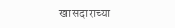खासदाराच्या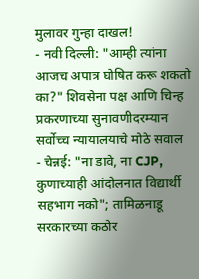मुलावर गुन्हा दाखल!
- नवी दिल्ली: "आम्ही त्यांना आजच अपात्र घोषित करू शकतो का?" शिवसेना पक्ष आणि चिन्ह प्रकरणाच्या सुनावणीदरम्यान सर्वोच्च न्यायालयाचे मोठे सवाल
- चेन्नई: "ना डावे, ना CJP, कुणाच्याही आंदोलनात विद्यार्थी सहभाग नको"; तामिळनाडू सरकारच्या कठोर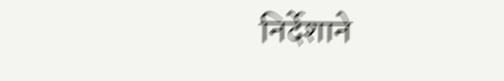निर्देशाने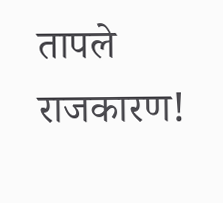तापले राजकारण!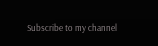Subscribe to my channel